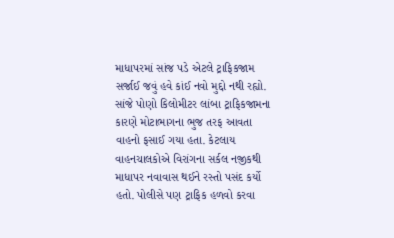માધાપરમાં સાંજ પડે એટલે ટ્રાફિકજામ સર્જાઈ જવું હવે કાંઈ નવો મુદ્દો નથી રહ્યો. સાંજે પોણો કિલોમીટર લાંબા ટ્રાફિકજામના કારણે મોટાભાગના ભુજ તરફ આવતા વાહનો ફસાઈ ગયા હતા. કેટલાય વાહનચાલકોએ વિરાંગના સર્કલ નજીકથી માધાપર નવાવાસ થઈને રસ્તો પસંદ કર્યો હતો. પોલીસે પણ ટ્રાફિક હળવો કરવા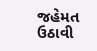જહેમત ઉઠાવી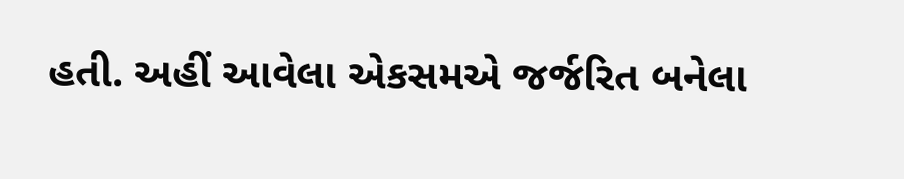હતી. અહીં આવેલા એકસમએ જર્જરિત બનેલા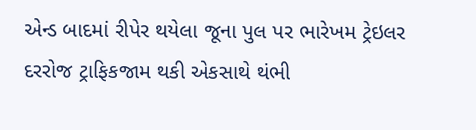એન્ડ બાદમાં રીપેર થયેલા જૂના પુલ પર ભારેખમ ટ્રેઇલર દરરોજ ટ્રાફિકજામ થકી એકસાથે થંભી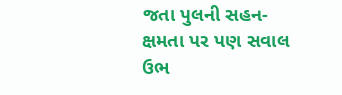જતા પુલની સહન-ક્ષમતા પર પણ સવાલ ઉભ